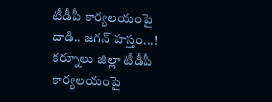టీడీపీ కార్యలయంపై దాడి.. జగన్ హస్తం...!
కర్నూలు జిల్లా టీడీపీ కార్యలయంపై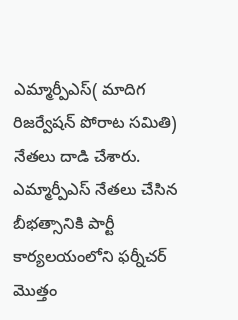ఎమ్మార్పీఎస్( మాదిగ రిజర్వేషన్ పోరాట సమితి) నేతలు దాడి చేశారు. ఎమ్మార్పీఎస్ నేతలు చేసిన బీభత్సానికి పార్టీ కార్యలయంలోని ఫర్నీచర్ మొత్తం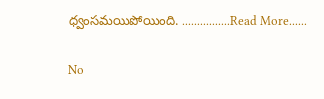ధ్వంసమయిపోయింది. ................Read More......

No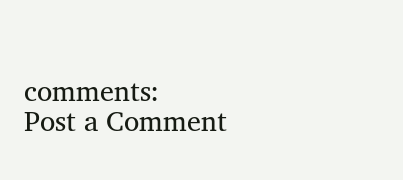comments:
Post a Comment